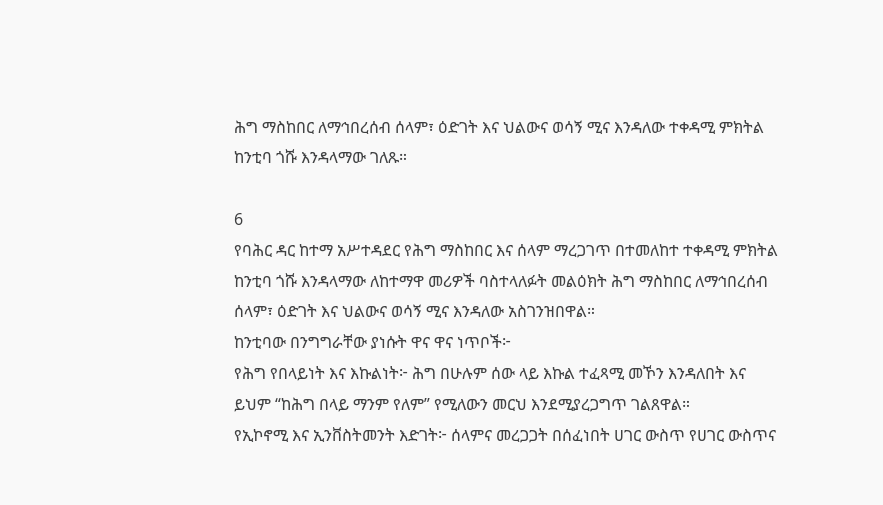ሕግ ማስከበር ለማኅበረሰብ ሰላም፣ ዕድገት እና ህልውና ወሳኝ ሚና እንዳለው ተቀዳሚ ምክትል ከንቲባ ጎሹ እንዳላማው ገለጹ።

6
የባሕር ዳር ከተማ አሥተዳደር የሕግ ማስከበር እና ሰላም ማረጋገጥ በተመለከተ ተቀዳሚ ምክትል ከንቲባ ጎሹ እንዳላማው ለከተማዋ መሪዎች ባስተላለፉት መልዕክት ሕግ ማስከበር ለማኅበረሰብ ሰላም፣ ዕድገት እና ህልውና ወሳኝ ሚና እንዳለው አስገንዝበዋል።
ከንቲባው በንግግራቸው ያነሱት ዋና ዋና ነጥቦች፦
የሕግ የበላይነት እና እኩልነት፦ ሕግ በሁሉም ሰው ላይ እኩል ተፈጻሚ መኾን እንዳለበት እና ይህም “ከሕግ በላይ ማንም የለም” የሚለውን መርህ እንደሚያረጋግጥ ገልጸዋል።
የኢኮኖሚ እና ኢንቨስትመንት እድገት፦ ሰላምና መረጋጋት በሰፈነበት ሀገር ውስጥ የሀገር ውስጥና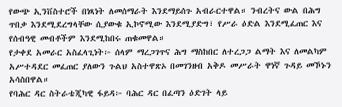የውጭ ኢንቨስተሮች በነጻነት ለመሰማራት እንደማይሰጉ አብራርተዋል። ንብረትና ውል በሕግ ጥበቃ እንደሚደረግላቸው ሲያውቁ ኢኮኖሚው እንደሚያድግ፣ የሥራ ዕድል እንደሚፈጠር እና የሰብዓዊ መብቶችም እንደሚከበሩ ጠቁመዋል።
የታቀደ አመራር አስፈላጊነት፦ ሰላም ማረጋገጥና ሕግ ማስከበር ለተረጋጋ ልማት እና ለመልካም አሥተዳደር መፈጠር ያለውን ጉልህ አስተዋጽኦ በመገንዘብ አቅዶ መሥራት ዋነኛ ጉዳይ መኾኑን አሳስበዋል።
የባሕር ዳር ስትራቴጂካዊ ፋይዳ፦ ባሕር ዳር በፈጣን ዕድገት ላይ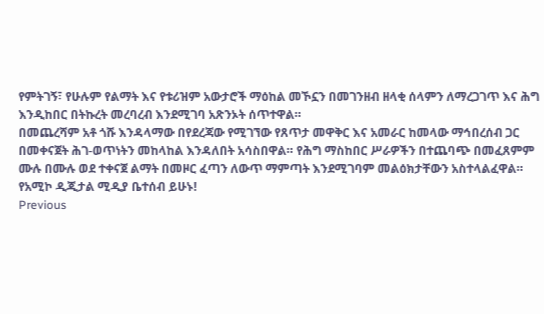የምትገኝ፣ የሁሉም የልማት እና የቱሪዝም አውታሮች ማዕከል መኾኗን በመገንዘብ ዘላቂ ሰላምን ለማረጋገጥ እና ሕግ እንዲከበር በትኩረት መረባረብ እንደሚገባ አጽንኦት ሰጥተዋል።
በመጨረሻም አቶ ጎሹ እንዳላማው በየደረጃው የሚገኘው የጸጥታ መዋቅር እና አመራር ከመላው ማኅበረሰብ ጋር በመቀናጀት ሕገ-ወጥነትን መከላከል እንዳለበት አሳስበዋል። የሕግ ማስከበር ሥራዎችን በተጨባጭ በመፈጸምም ሙሉ በሙሉ ወደ ተቀናጀ ልማት በመዞር ፈጣን ለውጥ ማምጣት እንደሚገባም መልዕክታቸውን አስተላልፈዋል።
የአሚኮ ዲጂታል ሚዲያ ቤተሰብ ይሁኑ!
Previous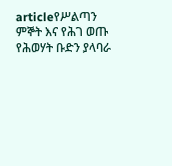articleየሥልጣን ምኞት እና የሕገ ወጡ የሕወሃት ቡድን ያላባራ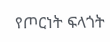የጦርነት ፍላጎት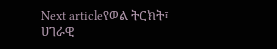Next articleየወል ትርክት፣ ሀገራዊ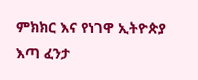ምክክር እና የነገዋ ኢትዮጵያ እጣ ፈንታ